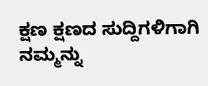ಕ್ಷಣ ಕ್ಷಣದ ಸುದ್ದಿಗಳಿಗಾಗಿ ನಮ್ಮನ್ನು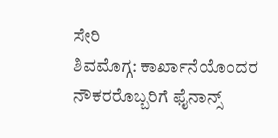ಸೇರಿ
ಶಿವಮೊಗ್ಗ: ಕಾರ್ಖಾನೆಯೊಂದರ ನೌಕರರೊಬ್ಬರಿಗೆ ಫೈನಾನ್ಸ್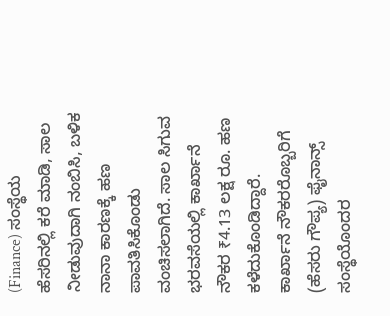(Finance) ಸಂಸ್ಥೆಯ ಹೆಸರಿನಲ್ಲಿ ಕರೆ ಮಾಡಿ, ಸಾಲ ನೀಡುವುದಾಗಿ ನಂಬಿಸಿ, ಬಳಿಕ ನಾನಾ ಕಾರಣಕ್ಕೆ ಹಣ ಪಾವತಿಸಿಕೊಂಡು ವಂಚಿಸಲಾಗಿದೆ. ಸಾಲ ಸಿಗುವ ಭರವಸೆಯಲ್ಲಿ ಕಾರ್ಖಾನೆ ನೌಕರ ₹4.13 ಲಕ್ಷ ರೂ. ಹಣ ಕಳೆದುಕೊಂಡಿದ್ದಾರೆ.
ಕಾರ್ಖಾನೆ ನೌಕರರೊಬ್ಬರಿಗೆ (ಹೆಸರು ಗೌಪ್ಯ) ಫೈನಾನ್ಸ್ ಸಂಸ್ಥೆಯೊಂದರ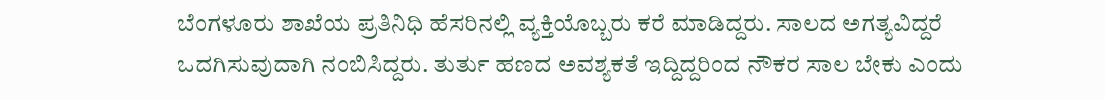ಬೆಂಗಳೂರು ಶಾಖೆಯ ಪ್ರತಿನಿಧಿ ಹೆಸರಿನಲ್ಲಿ ವ್ಯಕ್ತಿಯೊಬ್ಬರು ಕರೆ ಮಾಡಿದ್ದರು. ಸಾಲದ ಅಗತ್ಯವಿದ್ದರೆ ಒದಗಿಸುವುದಾಗಿ ನಂಬಿಸಿದ್ದರು. ತುರ್ತು ಹಣದ ಅವಶ್ಯಕತೆ ಇದ್ದಿದ್ದರಿಂದ ನೌಕರ ಸಾಲ ಬೇಕು ಎಂದು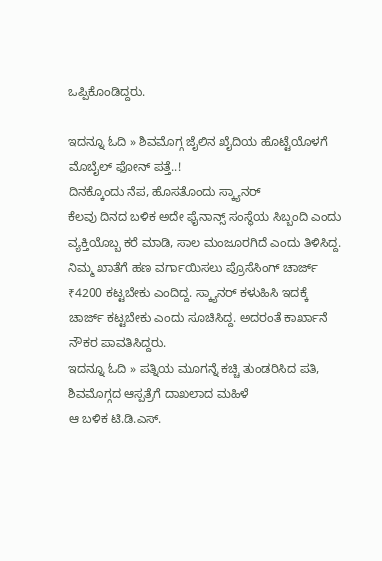ಒಪ್ಪಿಕೊಂಡಿದ್ದರು.

ಇದನ್ನೂ ಓದಿ » ಶಿವಮೊಗ್ಗ ಜೈಲಿನ ಖೈದಿಯ ಹೊಟ್ಟೆಯೊಳಗೆ ಮೊಬೈಲ್ ಫೋನ್ ಪತ್ತೆ..!
ದಿನಕ್ಕೊಂದು ನೆಪ, ಹೊಸತೊಂದು ಸ್ಕ್ಯಾನರ್
ಕೆಲವು ದಿನದ ಬಳಿಕ ಅದೇ ಫೈನಾನ್ಸ್ ಸಂಸ್ಥೆಯ ಸಿಬ್ಬಂದಿ ಎಂದು ವ್ಯಕ್ತಿಯೊಬ್ಬ ಕರೆ ಮಾಡಿ, ಸಾಲ ಮಂಜೂರಗಿದೆ ಎಂದು ತಿಳಿಸಿದ್ದ. ನಿಮ್ಮ ಖಾತೆಗೆ ಹಣ ವರ್ಗಾಯಿಸಲು ಪ್ರೊಸೆಸಿಂಗ್ ಚಾರ್ಜ್ ₹4200 ಕಟ್ಟಬೇಕು ಎಂದಿದ್ದ. ಸ್ಕ್ಯಾನರ್ ಕಳುಹಿಸಿ ಇದಕ್ಕೆ ಚಾರ್ಜ್ ಕಟ್ಟಬೇಕು ಎಂದು ಸೂಚಿಸಿದ್ದ. ಅದರಂತೆ ಕಾರ್ಖಾನೆ ನೌಕರ ಪಾವತಿಸಿದ್ದರು.
ಇದನ್ನೂ ಓದಿ » ಪತ್ನಿಯ ಮೂಗನ್ನೆ ಕಚ್ಚಿ ತುಂಡರಿಸಿದ ಪತಿ, ಶಿವಮೊಗ್ಗದ ಆಸ್ಪತ್ರೆಗೆ ದಾಖಲಾದ ಮಹಿಳೆ
ಆ ಬಳಿಕ ಟಿ.ಡಿ.ಎಸ್.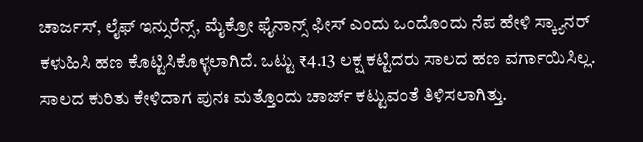ಚಾರ್ಜಸ್, ಲೈಫ್ ಇನ್ಸುರೆನ್ಸ್, ಮೈಕ್ರೋ ಫೈನಾನ್ಸ್ ಫೀಸ್ ಎಂದು ಒಂದೊಂದು ನೆಪ ಹೇಳಿ ಸ್ಕ್ಯಾನರ್ ಕಳುಹಿಸಿ ಹಣ ಕೊಟ್ಟಿಸಿಕೊಳ್ಳಲಾಗಿದೆ. ಒಟ್ಟು ₹4.13 ಲಕ್ಷ ಕಟ್ಟಿದರು ಸಾಲದ ಹಣ ವರ್ಗಾಯಿಸಿಲ್ಲ. ಸಾಲದ ಕುರಿತು ಕೇಳಿದಾಗ ಪುನಃ ಮತ್ತೊಂದು ಚಾರ್ಜ್ ಕಟ್ಟುವಂತೆ ತಿಳಿಸಲಾಗಿತ್ತು.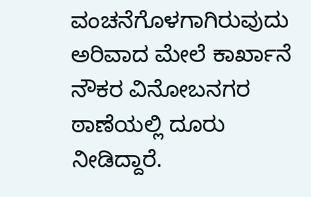ವಂಚನೆಗೊಳಗಾಗಿರುವುದು ಅರಿವಾದ ಮೇಲೆ ಕಾರ್ಖಾನೆ ನೌಕರ ವಿನೋಬನಗರ ಠಾಣೆಯಲ್ಲಿ ದೂರು ನೀಡಿದ್ದಾರೆ.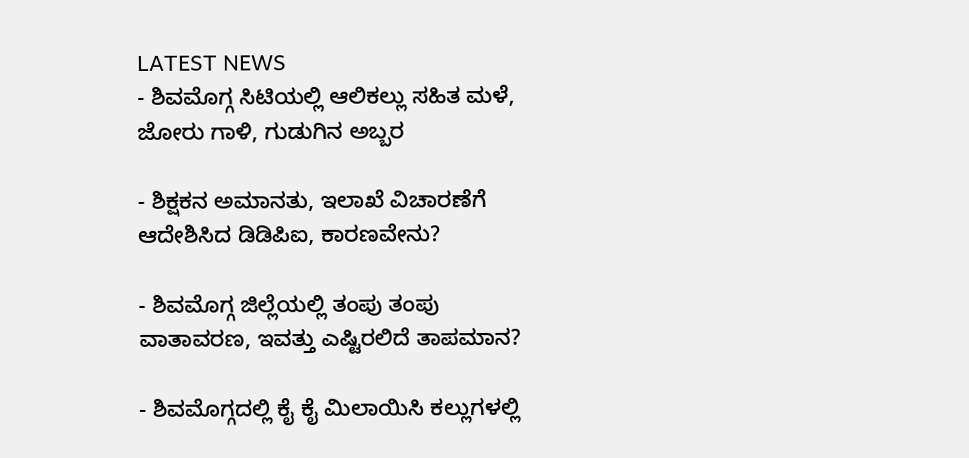LATEST NEWS
- ಶಿವಮೊಗ್ಗ ಸಿಟಿಯಲ್ಲಿ ಆಲಿಕಲ್ಲು ಸಹಿತ ಮಳೆ, ಜೋರು ಗಾಳಿ, ಗುಡುಗಿನ ಅಬ್ಬರ

- ಶಿಕ್ಷಕನ ಅಮಾನತು, ಇಲಾಖೆ ವಿಚಾರಣೆಗೆ ಆದೇಶಿಸಿದ ಡಿಡಿಪಿಐ, ಕಾರಣವೇನು?

- ಶಿವಮೊಗ್ಗ ಜಿಲ್ಲೆಯಲ್ಲಿ ತಂಪು ತಂಪು ವಾತಾವರಣ, ಇವತ್ತು ಎಷ್ಟಿರಲಿದೆ ತಾಪಮಾನ?

- ಶಿವಮೊಗ್ಗದಲ್ಲಿ ಕೈ ಕೈ ಮಿಲಾಯಿಸಿ ಕಲ್ಲುಗಳಲ್ಲಿ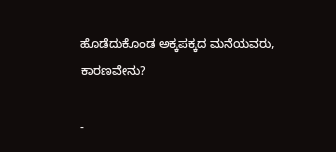ಹೊಡೆದುಕೊಂಡ ಅಕ್ಕಪಕ್ಕದ ಮನೆಯವರು, ಕಾರಣವೇನು?

-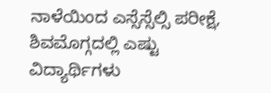ನಾಳೆಯಿಂದ ಎಸ್ಸೆಸ್ಸೆಲ್ಸಿ ಪರೀಕ್ಷೆ, ಶಿವಮೊಗ್ಗದಲ್ಲಿ ಎಷ್ಟು ವಿದ್ಯಾರ್ಥಿಗಳು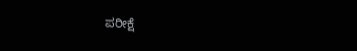ಪರೀಕ್ಷೆ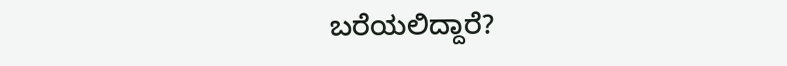ಬರೆಯಲಿದ್ದಾರೆ?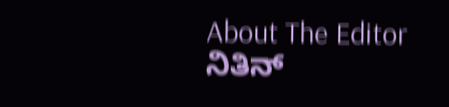About The Editor
ನಿತಿನ್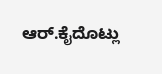ಆರ್.ಕೈದೊಟ್ಲು